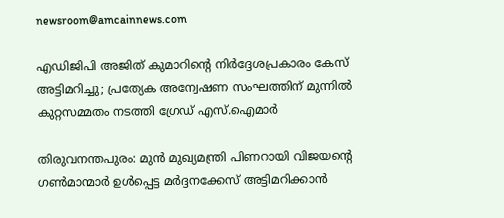newsroom@amcainnews.com

എഡിജിപി അജിത് കുമാറിന്റെ നിർദ്ദേശപ്രകാരം കേസ് അട്ടിമറിച്ചു; പ്രത്യേക അന്വേഷണ സംഘത്തിന് മുന്നിൽ കുറ്റസമ്മതം നടത്തി ഗ്രേഡ് എസ്.ഐമാർ

തിരുവനന്തപുരം: മുൻ മുഖ്യമന്ത്രി പിണറായി വിജയന്റെ ഗൺമാന്മാർ ഉൾപ്പെട്ട മർദ്ദനക്കേസ് അട്ടിമറിക്കാൻ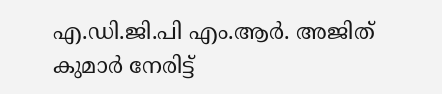എ.ഡി.ജി.പി എം.ആർ. അജിത് കുമാർ നേരിട്ട്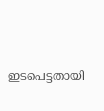ഇടപെട്ടതായി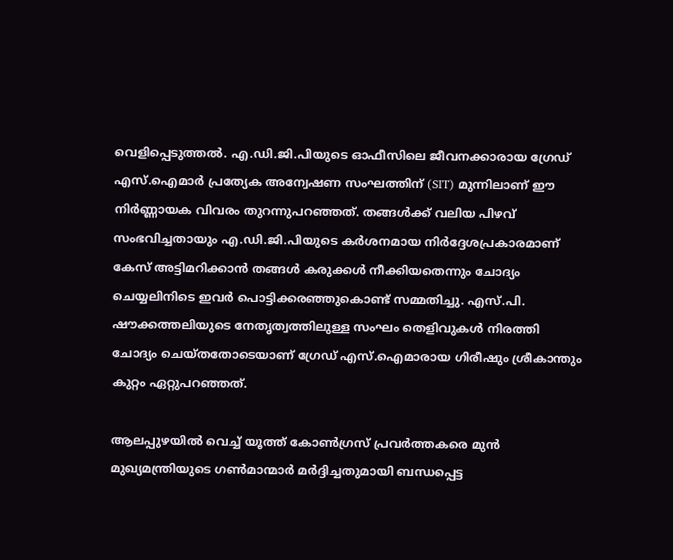വെളിപ്പെടുത്തൽ. എ.ഡി.ജി.പിയുടെ ഓഫീസിലെ ജീവനക്കാരായ ഗ്രേഡ് എസ്.ഐമാർ പ്രത്യേക അന്വേഷണ സംഘത്തിന് (SIT) മുന്നിലാണ് ഈ നിർണ്ണായക വിവരം തുറന്നുപറഞ്ഞത്. തങ്ങൾക്ക് വലിയ പിഴവ് സംഭവിച്ചതായും എ.ഡി.ജി.പിയുടെ കർശനമായ നിർദ്ദേശപ്രകാരമാണ് കേസ് അട്ടിമറിക്കാൻ തങ്ങൾ കരുക്കൾ നീക്കിയതെന്നും ചോദ്യം ചെയ്യലിനിടെ ഇവർ പൊട്ടിക്കരഞ്ഞുകൊണ്ട് സമ്മതിച്ചു. എസ്.പി. ഷൗക്കത്തലിയുടെ നേതൃത്വത്തിലുള്ള സംഘം തെളിവുകൾ നിരത്തി ചോദ്യം ചെയ്തതോടെയാണ് ഗ്രേഡ് എസ്.ഐമാരായ ഗിരീഷും ശ്രീകാന്തും കുറ്റം ഏറ്റുപറഞ്ഞത്.

ആലപ്പുഴയിൽ വെച്ച് യൂത്ത് കോൺഗ്രസ് പ്രവർത്തകരെ മുൻ മുഖ്യമന്ത്രിയുടെ ഗൺമാന്മാർ മർദ്ദിച്ചതുമായി ബന്ധപ്പെട്ട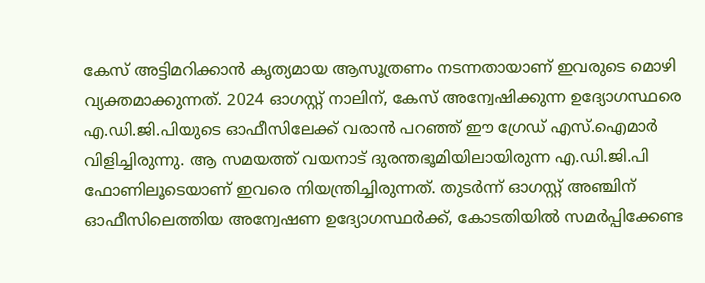കേസ് അട്ടിമറിക്കാൻ കൃത്യമായ ആസൂത്രണം നടന്നതായാണ് ഇവരുടെ മൊഴി വ്യക്തമാക്കുന്നത്. 2024 ഓഗസ്റ്റ് നാലിന്, കേസ് അന്വേഷിക്കുന്ന ഉദ്യോഗസ്ഥരെ എ.ഡി.ജി.പിയുടെ ഓഫീസിലേക്ക് വരാൻ പറഞ്ഞ് ഈ ഗ്രേഡ് എസ്.ഐമാർ വിളിച്ചിരുന്നു. ആ സമയത്ത് വയനാട് ദുരന്തഭൂമിയിലായിരുന്ന എ.ഡി.ജി.പി ഫോണിലൂടെയാണ് ഇവരെ നിയന്ത്രിച്ചിരുന്നത്. തുടർന്ന് ഓഗസ്റ്റ് അഞ്ചിന് ഓഫീസിലെത്തിയ അന്വേഷണ ഉദ്യോഗസ്ഥർക്ക്, കോടതിയിൽ സമർപ്പിക്കേണ്ട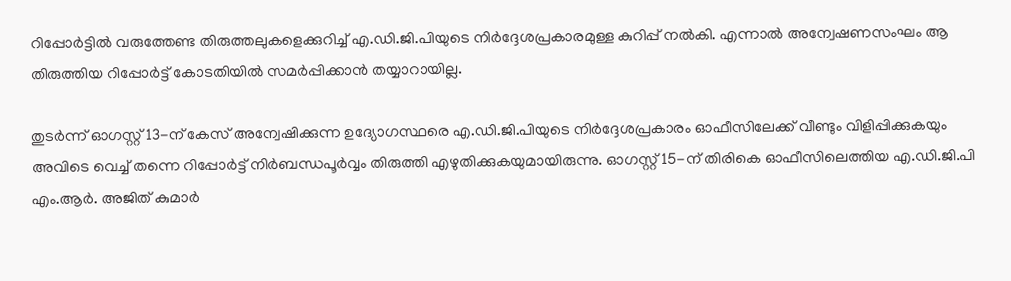റിപ്പോർട്ടിൽ വരുത്തേണ്ട തിരുത്തലുകളെക്കുറിച്ച് എ.ഡി.ജി.പിയുടെ നിർദ്ദേശപ്രകാരമുള്ള കുറിപ്പ് നൽകി. എന്നാൽ അന്വേഷണസംഘം ആ തിരുത്തിയ റിപ്പോർട്ട് കോടതിയിൽ സമർപ്പിക്കാൻ തയ്യാറായില്ല.

തുടർന്ന് ഓഗസ്റ്റ് 13-ന് കേസ് അന്വേഷിക്കുന്ന ഉദ്യോഗസ്ഥരെ എ.ഡി.ജി.പിയുടെ നിർദ്ദേശപ്രകാരം ഓഫീസിലേക്ക് വീണ്ടും വിളിപ്പിക്കുകയും അവിടെ വെച്ച് തന്നെ റിപ്പോർട്ട് നിർബന്ധപൂർവ്വം തിരുത്തി എഴുതിക്കുകയുമായിരുന്നു. ഓഗസ്റ്റ് 15-ന് തിരികെ ഓഫീസിലെത്തിയ എ.ഡി.ജി.പി എം.ആർ. അജിത് കുമാർ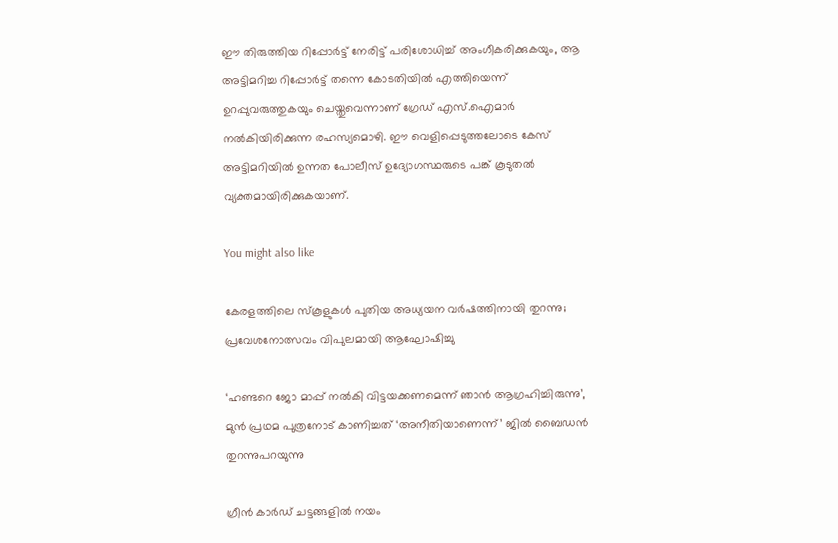ഈ തിരുത്തിയ റിപ്പോർട്ട് നേരിട്ട് പരിശോധിച്ച് അംഗീകരിക്കുകയും, ആ അട്ടിമറിച്ച റിപ്പോർട്ട് തന്നെ കോടതിയിൽ എത്തിയെന്ന് ഉറപ്പുവരുത്തുകയും ചെയ്തുവെന്നാണ് ഗ്രേഡ് എസ്.ഐമാർ നൽകിയിരിക്കുന്ന രഹസ്യമൊഴി. ഈ വെളിപ്പെടുത്തലോടെ കേസ് അട്ടിമറിയിൽ ഉന്നത പോലീസ് ഉദ്യോഗസ്ഥരുടെ പങ്ക് കൂടുതൽ വ്യക്തമായിരിക്കുകയാണ്.

You might also like

കേരളത്തിലെ സ്കൂളുകൾ പുതിയ അധ്യയന വർഷത്തിനായി തുറന്നു; പ്രവേശനോത്സവം വിപുലമായി ആഘോഷിച്ചു

‘ഹണ്ടറെ ജോ മാപ്പ് നൽകി വിട്ടയക്കണമെന്ന് ഞാൻ ആഗ്രഹിച്ചിരുന്നു’, മുൻ പ്രഥമ പുത്രനോട് കാണിച്ചത് ‘അനീതിയാണെന്ന്’ ജിൽ ബൈഡൻ തുറന്നുപറയുന്നു

ഗ്രീൻ കാർഡ് ചട്ടങ്ങളിൽ നയം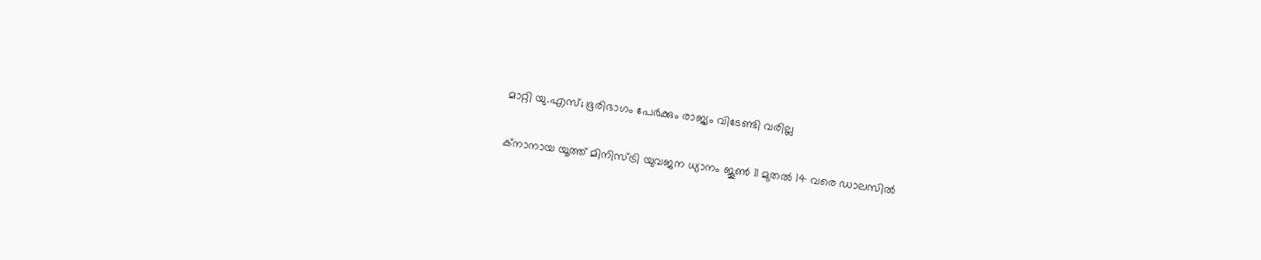മാറ്റി യു.എസ്; ഭൂരിഭാഗം പേർക്കും രാജ്യം വിടേണ്ടി വരില്ല

ക്‌നാനായ യൂത്ത് മിനിസ്ട്രി യുവജന ധ്യാനം ജൂണ്‍ 11 മുതല്‍ 14 വരെ ഡാലസില്‍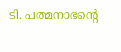ടി. പത്മനാഭന്റെ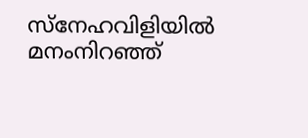സ്നേഹവിളിയിൽ മനംനിറഞ്ഞ്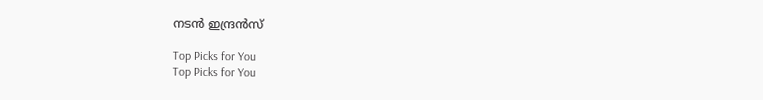നടൻ ഇന്ദ്രൻസ്

Top Picks for You
Top Picks for You